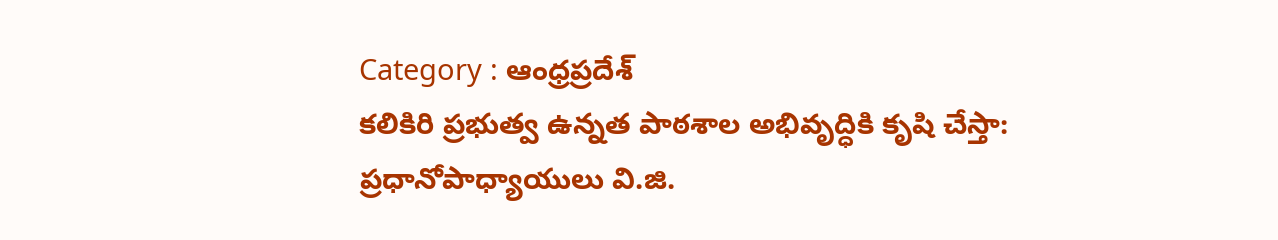Category : ఆంధ్రప్రదేశ్
కలికిరి ప్రభుత్వ ఉన్నత పాఠశాల అభివృద్ధికి కృషి చేస్తా: ప్రధానోపాధ్యాయులు వి.జి.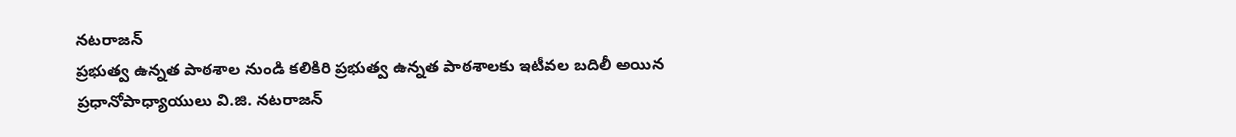నటరాజన్
ప్రభుత్వ ఉన్నత పాఠశాల నుండి కలికిరి ప్రభుత్వ ఉన్నత పాఠశాలకు ఇటీవల బదిలీ అయిన ప్రధానోపాధ్యాయులు వి.జి. నటరాజన్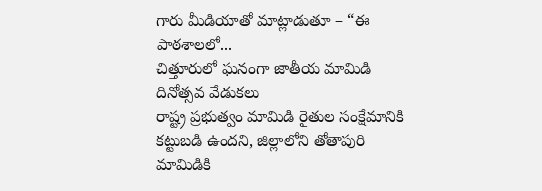గారు మీడియాతో మాట్లాడుతూ – “ఈ పాఠశాలలో...
చిత్తూరులో ఘనంగా జాతీయ మామిడి దినోత్సవ వేడుకలు
రాష్ట్ర ప్రభుత్వం మామిడి రైతుల సంక్షేమానికి కట్టుబడి ఉందని, జిల్లాలోని తోతాపురి మామిడికి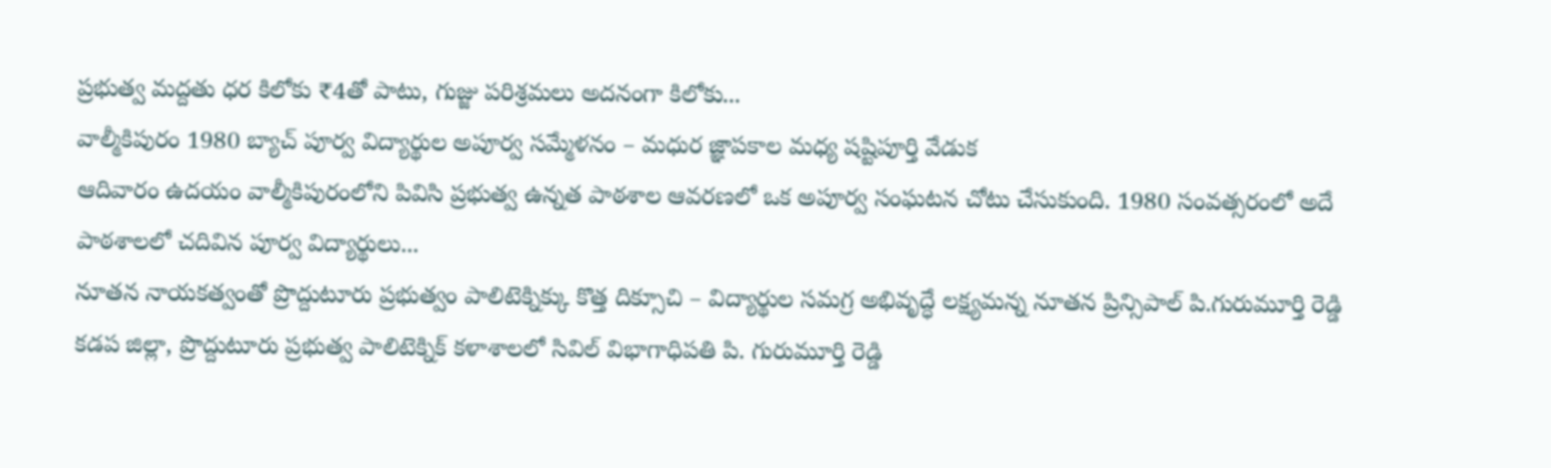ప్రభుత్వ మద్దతు ధర కిలోకు ₹4తో పాటు, గుజ్జు పరిశ్రమలు అదనంగా కిలోకు...
వాల్మీకిపురం 1980 బ్యాచ్ పూర్వ విద్యార్థుల అపూర్వ సమ్మేళనం – మధుర జ్ఞాపకాల మధ్య షష్టిపూర్తి వేడుక
ఆదివారం ఉదయం వాల్మీకిపురంలోని పివిసి ప్రభుత్వ ఉన్నత పాఠశాల ఆవరణలో ఒక అపూర్వ సంఘటన చోటు చేసుకుంది. 1980 సంవత్సరంలో అదే పాఠశాలలో చదివిన పూర్వ విద్యార్థులు...
నూతన నాయకత్వంతో ప్రొద్దుటూరు ప్రభుత్వం పాలిటెక్నిక్కు కొత్త దిక్సూచి – విద్యార్థుల సమగ్ర అభివృద్ధే లక్ష్యమన్న నూతన ప్రిన్సిపాల్ పి.గురుమూర్తి రెడ్డి
కడప జిల్లా, ప్రొద్దుటూరు ప్రభుత్వ పాలిటెక్నిక్ కళాశాలలో సివిల్ విభాగాధిపతి పి. గురుమూర్తి రెడ్డి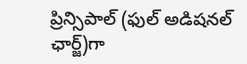ప్రిన్సిపాల్ (ఫుల్ అడిషనల్ ఛార్జ్)గా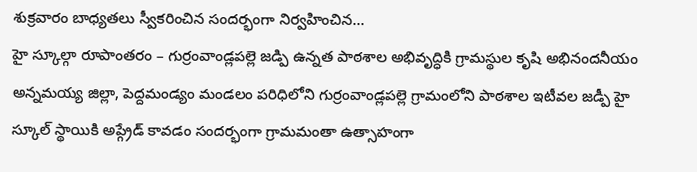శుక్రవారం బాధ్యతలు స్వీకరించిన సందర్భంగా నిర్వహించిన...
హై స్కూల్గా రూపాంతరం – గుర్రంవాండ్లపల్లె జడ్పి ఉన్నత పాఠశాల అభివృద్ధికి గ్రామస్థుల కృషి అభినందనీయం
అన్నమయ్య జిల్లా, పెద్దమండ్యం మండలం పరిధిలోని గుర్రంవాండ్లపల్లె గ్రామంలోని పాఠశాల ఇటీవల జడ్పీ హై స్కూల్ స్థాయికి అప్గ్రేడ్ కావడం సందర్భంగా గ్రామమంతా ఉత్సాహంగా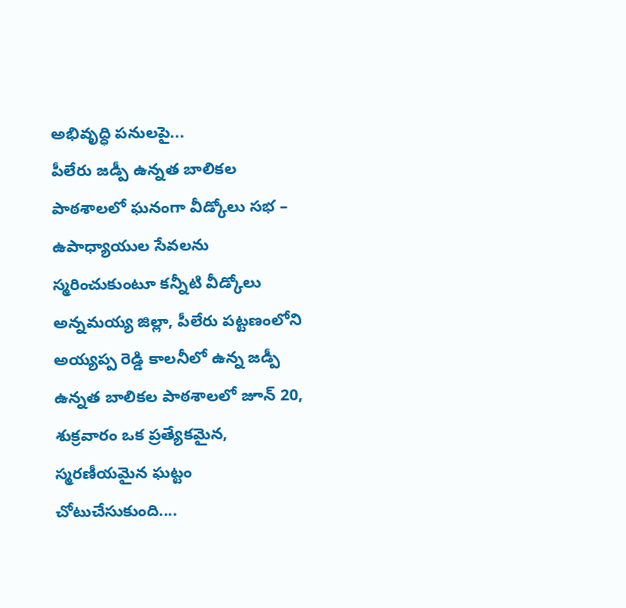అభివృద్ధి పనులపై...
పీలేరు జడ్పీ ఉన్నత బాలికల పాఠశాలలో ఘనంగా వీడ్కోలు సభ – ఉపాధ్యాయుల సేవలను స్మరించుకుంటూ కన్నీటి వీడ్కోలు
అన్నమయ్య జిల్లా, పీలేరు పట్టణంలోని అయ్యప్ప రెడ్డి కాలనీలో ఉన్న జడ్పీ ఉన్నత బాలికల పాఠశాలలో జూన్ 20, శుక్రవారం ఒక ప్రత్యేకమైన, స్మరణీయమైన ఘట్టం చోటుచేసుకుంది....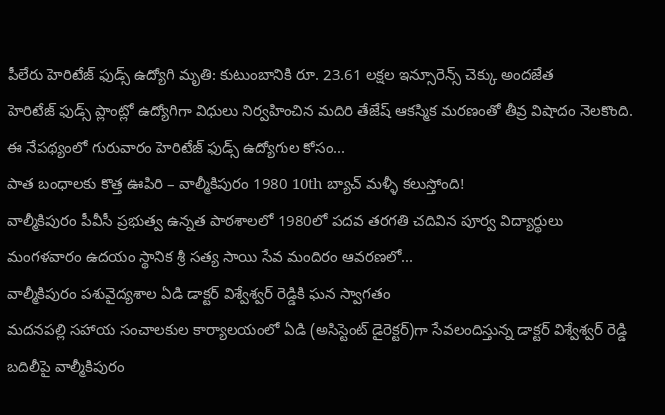పీలేరు హెరిటేజ్ ఫుడ్స్ ఉద్యోగి మృతి: కుటుంబానికి రూ. 23.61 లక్షల ఇన్సూరెన్స్ చెక్కు అందజేత
హెరిటేజ్ ఫుడ్స్ ప్లాంట్లో ఉద్యోగిగా విధులు నిర్వహించిన మదిరి తేజేష్ ఆకస్మిక మరణంతో తీవ్ర విషాదం నెలకొంది. ఈ నేపథ్యంలో గురువారం హెరిటేజ్ ఫుడ్స్ ఉద్యోగుల కోసం...
పాత బంధాలకు కొత్త ఊపిరి – వాల్మీకిపురం 1980 10th బ్యాచ్ మళ్ళీ కలుస్తోంది!
వాల్మీకిపురం పీవీసీ ప్రభుత్వ ఉన్నత పాఠశాలలో 1980లో పదవ తరగతి చదివిన పూర్వ విద్యార్థులు మంగళవారం ఉదయం స్థానిక శ్రీ సత్య సాయి సేవ మందిరం ఆవరణలో...
వాల్మీకిపురం పశువైద్యశాల ఏడి డాక్టర్ విశ్వేశ్వర్ రెడ్డికి ఘన స్వాగతం
మదనపల్లి సహాయ సంచాలకుల కార్యాలయంలో ఏడి (అసిస్టెంట్ డైరెక్టర్)గా సేవలందిస్తున్న డాక్టర్ విశ్వేశ్వర్ రెడ్డి బదిలీపై వాల్మీకిపురం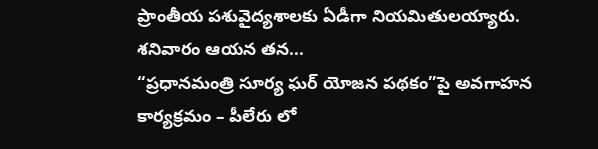ప్రాంతీయ పశువైద్యశాలకు ఏడీగా నియమితులయ్యారు. శనివారం ఆయన తన...
“ప్రధానమంత్రి సూర్య ఘర్ యోజన పథకం”పై అవగాహన కార్యక్రమం – పీలేరు లో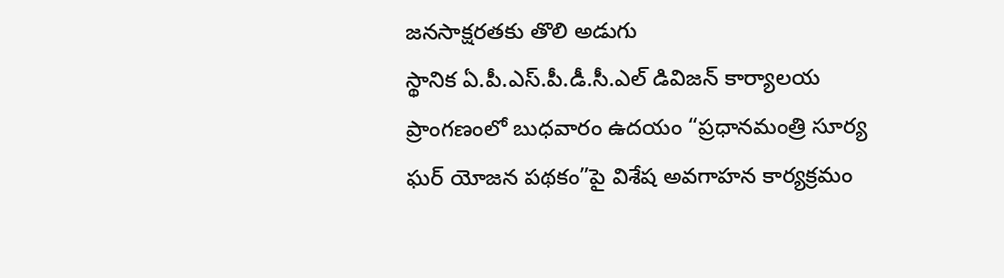జనసాక్షరతకు తొలి అడుగు
స్థానిక ఏ.పీ.ఎస్.పీ.డీ.సీ.ఎల్ డివిజన్ కార్యాలయ ప్రాంగణంలో బుధవారం ఉదయం “ప్రధానమంత్రి సూర్య ఘర్ యోజన పథకం”పై విశేష అవగాహన కార్యక్రమం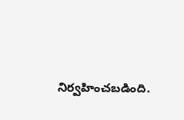నిర్వహించబడింది.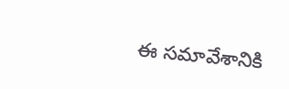ఈ సమావేశానికి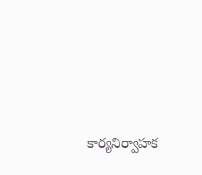కార్యనిర్వాహక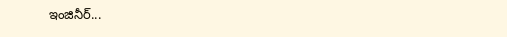ఇంజినీర్...